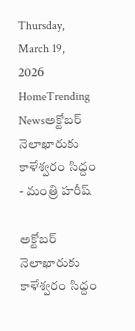Thursday, March 19, 2026
HomeTrending Newsఅక్టోబర్ నెలాఖారుకు కాళేశ్వరం సిద్దం - మంత్రి హరీష్

అక్టోబర్ నెలాఖారుకు కాళేశ్వరం సిద్దం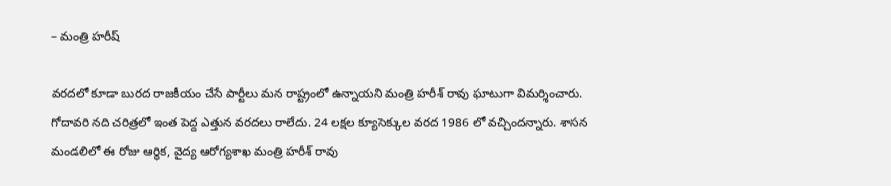– మంత్రి హరీష్

వరదలో కూడా బురద రాజకీయం చేసే పార్టీలు మన రాష్ట్రంలో ఉన్నాయని మంత్రి హరీశ్ రావు ఘాటుగా విమర్శించారు. గోదావరి నది చరిత్రలో ఇంత పెద్ద ఎత్తున వరదలు రాలేదు. 24 లక్షల క్యూసెక్కుల వరద 1986 లో వచ్చిందన్నారు. శాసన మండలిలో ఈ రోజు ఆర్థిక, వైద్య ఆరోగ్యశాఖ మంత్రి హరీశ్ రావు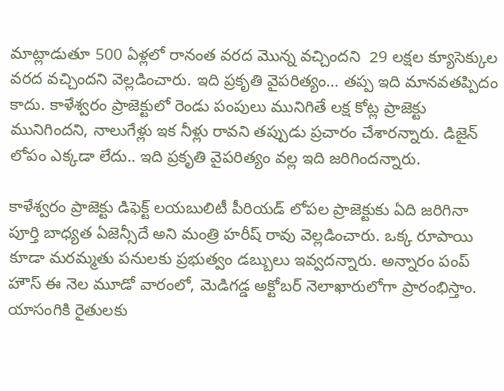మాట్లాడుతూ 500 ఏళ్లలో రానంత వరద మొన్న వచ్చిందని  29 లక్షల క్యూసెక్కుల వరద వచ్చిందని వెల్లడించారు. ఇది ప్రకృతి వైపరిత్యం… తప్ప ఇది మానవతప్పిదం కాదు. కాళేశ్వరం ప్రాజెక్టులో రెండు పంపులు మునిగితే లక్ష కోట్ల ప్రాజెక్టు మునిగిందని, నాలుగేళ్లు ఇక నీళ్లు రావని తప్పుడు ప్రచారం చేశారన్నారు. డిజైన్ లోపం ఎక్కడా లేదు.. ఇది ప్రకృతి వైపరిత్యం వల్ల ఇది జరిగిందన్నారు.

కాళేశ్వరం ప్రాజెక్టు డిఫెక్ట్ లయబులిటీ పీరియడ్ లోపల ప్రాజెక్టుకు ఏది జరిగినా పూర్తి బాధ్యత ఏజెన్సీదే అని మంత్రి హరీష్ రావు వెల్లడించారు. ఒక్క రూపాయి కూడా మరమ్మతు పనులకు ప్రభుత్వం డబ్బులు ఇవ్వదన్నారు. అన్నారం పంప్ హౌస్ ఈ నెల మూడో వారంలో, మెడిగడ్డ అక్టోబర్ నెలాఖారులోగా ప్రారంభిస్తాం.
యాసంగికి రైతులకు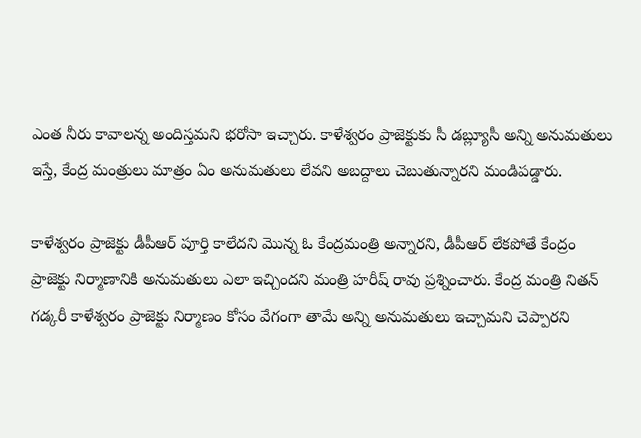ఎంత నీరు కావాలన్న అందిస్తమని భరోసా ఇచ్చారు. కాళేశ్వరం ప్రాజెక్టుకు సీ డబ్ల్యూసీ అన్ని అనుమతులు ఇస్తే, కేంద్ర మంత్రులు మాత్రం ఏం అనుమతులు లేవని అబద్దాలు చెబుతున్నారని మండిపడ్డారు.

కాళేశ్వరం ప్రాజెక్టు డీపీఆర్ పూర్తి కాలేదని మొన్న ఓ కేంద్రమంత్రి అన్నారని, డీపీఆర్ లేకపోతే కేంద్రం ప్రాజెక్టు నిర్మాణానికి అనుమతులు ఎలా ఇచ్చిందని మంత్రి హరీష్ రావు ప్రశ్నించారు. కేంద్ర మంత్రి నితన్ గడ్కరీ కాళేశ్వరం ప్రాజెక్టు నిర్మాణం కోసం వేగంగా తామే అన్ని అనుమతులు ఇచ్చామని చెప్పారని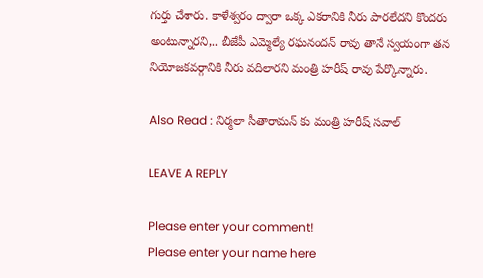గుర్తు చేశారు. కాళేశ్వరం ద్వారా ఒక్క ఎకరానికి నీరు పారలేదని కొందరు అంటున్నారని,.. బీజేపీ ఎమ్మెల్యే రఘనందన్ రావు తానే స్వయంగా తన నియోజకవర్గానికి నీరు వదిలారని మంత్రి హరీష్ రావు పేర్కొన్నారు.

Also Read : నిర్మలా సీతారామన్ కు మంత్రి హరీష్ సవాల్

LEAVE A REPLY

Please enter your comment!
Please enter your name here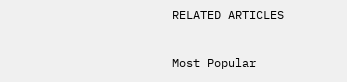RELATED ARTICLES

Most Popular